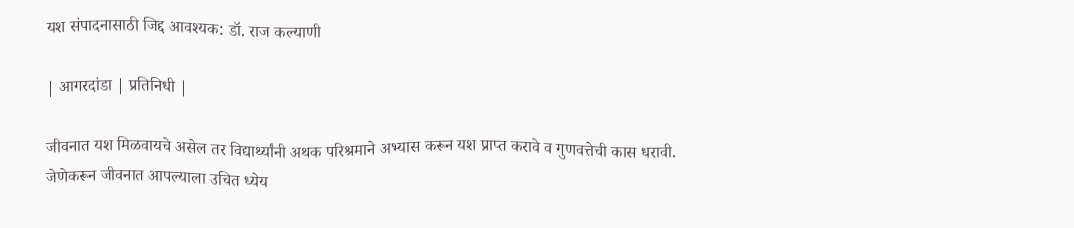यश संपादनासाठी जिद्द आवश्यक: डॉ. राज कल्याणी

| आगरदांडा | प्रतिनिधी |

जीवनात यश मिळवायचे असेल तर विद्यार्थ्यांनी अथक परिश्रमाने अभ्यास करून यश प्राप्त करावे व गुणवत्तेची कास धरावी. जेणेकरून जीवनात आपल्याला उचित ध्येय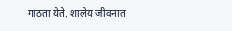गाठता येते. शालेय जीवनात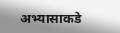अभ्यासाकडे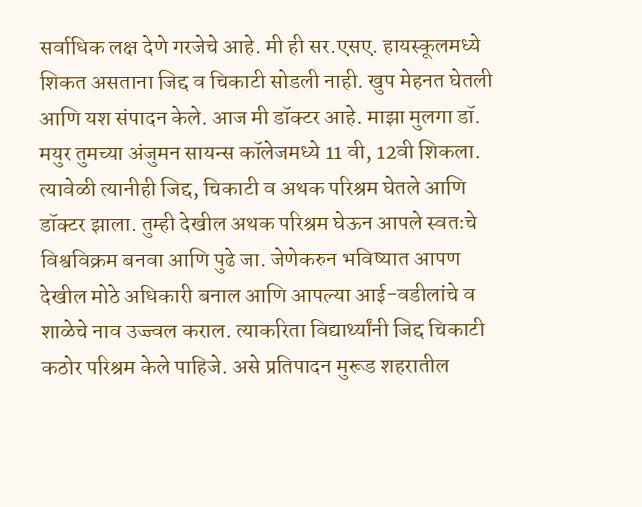सर्वाधिक लक्ष देणे गरजेचे आहे. मी ही सर.एसए. हायस्कूलमध्ये शिकत असताना जिद्द व चिकाटी सोडली नाही. खुप मेहनत घेतली आणि यश संपादन केले. आज मी डॉक्टर आहे. माझा मुलगा डॉ. मयुर तुमच्या अंजुमन सायन्स कॉलेजमध्ये 11 वी, 12वी शिकला. त्यावेळी त्यानीही जिद्द, चिकाटी व अथक परिश्रम घेतले आणि डॉक्टर झाला. तुम्ही देखील अथक परिश्रम घेऊन आपले स्वतःचे विश्वविक्रम बनवा आणि पुढे जा. जेणेकरुन भविष्यात आपण देखील मोठे अधिकारी बनाल आणि आपल्या आई-वडीलांचे व शाळेचे नाव उज्ज्वल कराल. त्याकरिता विद्यार्थ्यांनी जिद्द चिकाटी कठोर परिश्रम केले पाहिजे. असे प्रतिपादन मुरूड शहरातील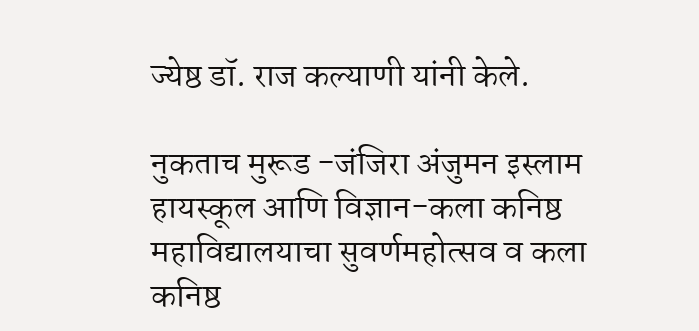ज्येष्ठ डॉ. राज कल्याणी यांनी केले.

नुकताच मुरूड -जंजिरा अंजुमन इस्लाम हायस्कूल आणि विज्ञान-कला कनिष्ठ महाविद्यालयाचा सुवर्णमहोत्सव व कला कनिष्ठ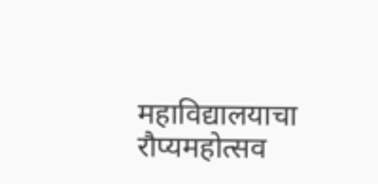महाविद्यालयाचा रौप्यमहोत्सव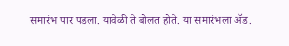समारंभ पार पडला. यावेळी ते बोलत होते. या समारंभला ॲड.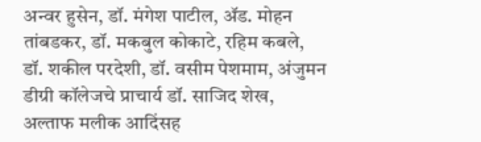अन्वर हुसेन, डॉ. मंगेश पाटील, ॲड. मोहन तांबडकर, डॉ. मकबुल कोकाटे, रहिम कबले, डॉ. शकील परदेशी, डॉ. वसीम पेशमाम, अंजुमन डीग्री कॉलेजचे प्राचार्य डॉ. साजिद शेख, अल्ताफ मलीक आदिंसह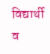विद्यार्थी व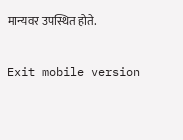मान्यवर उपस्थित होते.

Exit mobile version